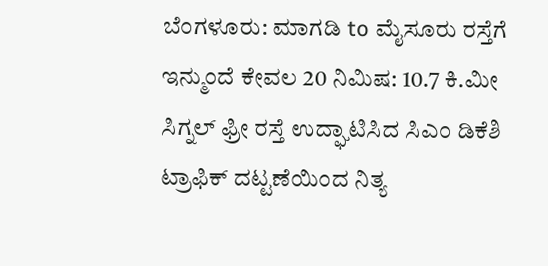ಬೆಂಗಳೂರು: ಮಾಗಡಿ to ಮೈಸೂರು ರಸ್ತೆಗೆ ಇನ್ಮುಂದೆ ಕೇವಲ 20 ನಿಮಿಷ: 10.7 ಕಿ.ಮೀ ಸಿಗ್ನಲ್ ಫ್ರೀ ರಸ್ತೆ ಉದ್ಘಾಟಿಸಿದ ಸಿಎಂ ಡಿಕೆಶಿ
ಟ್ರಾಫಿಕ್ ದಟ್ಟಣೆಯಿಂದ ನಿತ್ಯ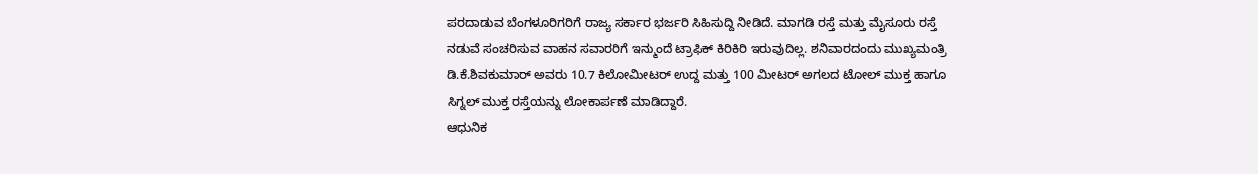ಪರದಾಡುವ ಬೆಂಗಳೂರಿಗರಿಗೆ ರಾಜ್ಯ ಸರ್ಕಾರ ಭರ್ಜರಿ ಸಿಹಿಸುದ್ದಿ ನೀಡಿದೆ. ಮಾಗಡಿ ರಸ್ತೆ ಮತ್ತು ಮೈಸೂರು ರಸ್ತೆ ನಡುವೆ ಸಂಚರಿಸುವ ವಾಹನ ಸವಾರರಿಗೆ ಇನ್ಮುಂದೆ ಟ್ರಾಫಿಕ್ ಕಿರಿಕಿರಿ ಇರುವುದಿಲ್ಲ. ಶನಿವಾರದಂದು ಮುಖ್ಯಮಂತ್ರಿ ಡಿ.ಕೆ.ಶಿವಕುಮಾರ್ ಅವರು 10.7 ಕಿಲೋಮೀಟರ್ ಉದ್ದ ಮತ್ತು 100 ಮೀಟರ್ ಅಗಲದ ಟೋಲ್ ಮುಕ್ತ ಹಾಗೂ ಸಿಗ್ನಲ್ ಮುಕ್ತ ರಸ್ತೆಯನ್ನು ಲೋಕಾರ್ಪಣೆ ಮಾಡಿದ್ದಾರೆ.
ಆಧುನಿಕ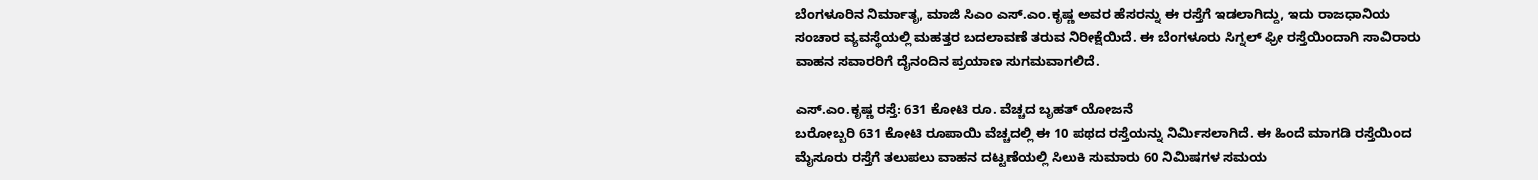ಬೆಂಗಳೂರಿನ ನಿರ್ಮಾತೃ, ಮಾಜಿ ಸಿಎಂ ಎಸ್.ಎಂ.ಕೃಷ್ಣ ಅವರ ಹೆಸರನ್ನು ಈ ರಸ್ತೆಗೆ ಇಡಲಾಗಿದ್ದು, ಇದು ರಾಜಧಾನಿಯ ಸಂಚಾರ ವ್ಯವಸ್ಥೆಯಲ್ಲಿ ಮಹತ್ತರ ಬದಲಾವಣೆ ತರುವ ನಿರೀಕ್ಷೆಯಿದೆ. ಈ ಬೆಂಗಳೂರು ಸಿಗ್ನಲ್ ಫ್ರೀ ರಸ್ತೆಯಿಂದಾಗಿ ಸಾವಿರಾರು ವಾಹನ ಸವಾರರಿಗೆ ದೈನಂದಿನ ಪ್ರಯಾಣ ಸುಗಮವಾಗಲಿದೆ.

ಎಸ್.ಎಂ.ಕೃಷ್ಣ ರಸ್ತೆ: 631 ಕೋಟಿ ರೂ. ವೆಚ್ಚದ ಬೃಹತ್ ಯೋಜನೆ
ಬರೋಬ್ಬರಿ 631 ಕೋಟಿ ರೂಪಾಯಿ ವೆಚ್ಚದಲ್ಲಿ ಈ 10 ಪಥದ ರಸ್ತೆಯನ್ನು ನಿರ್ಮಿಸಲಾಗಿದೆ. ಈ ಹಿಂದೆ ಮಾಗಡಿ ರಸ್ತೆಯಿಂದ ಮೈಸೂರು ರಸ್ತೆಗೆ ತಲುಪಲು ವಾಹನ ದಟ್ಟಣೆಯಲ್ಲಿ ಸಿಲುಕಿ ಸುಮಾರು 60 ನಿಮಿಷಗಳ ಸಮಯ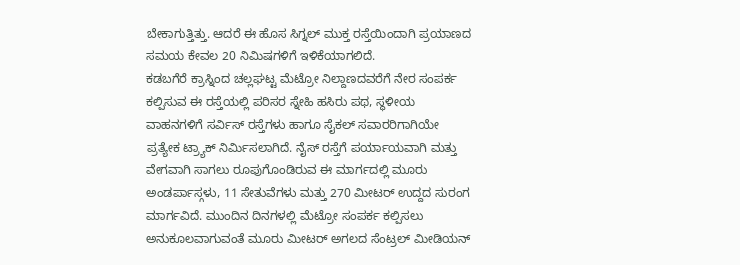ಬೇಕಾಗುತ್ತಿತ್ತು. ಆದರೆ ಈ ಹೊಸ ಸಿಗ್ನಲ್ ಮುಕ್ತ ರಸ್ತೆಯಿಂದಾಗಿ ಪ್ರಯಾಣದ ಸಮಯ ಕೇವಲ 20 ನಿಮಿಷಗಳಿಗೆ ಇಳಿಕೆಯಾಗಲಿದೆ.
ಕಡಬಗೆರೆ ಕ್ರಾಸ್ನಿಂದ ಚಲ್ಲಘಟ್ಟ ಮೆಟ್ರೋ ನಿಲ್ದಾಣದವರೆಗೆ ನೇರ ಸಂಪರ್ಕ ಕಲ್ಪಿಸುವ ಈ ರಸ್ತೆಯಲ್ಲಿ ಪರಿಸರ ಸ್ನೇಹಿ ಹಸಿರು ಪಥ, ಸ್ಥಳೀಯ ವಾಹನಗಳಿಗೆ ಸರ್ವಿಸ್ ರಸ್ತೆಗಳು ಹಾಗೂ ಸೈಕಲ್ ಸವಾರರಿಗಾಗಿಯೇ ಪ್ರತ್ಯೇಕ ಟ್ರ್ಯಾಕ್ ನಿರ್ಮಿಸಲಾಗಿದೆ. ನೈಸ್ ರಸ್ತೆಗೆ ಪರ್ಯಾಯವಾಗಿ ಮತ್ತು ವೇಗವಾಗಿ ಸಾಗಲು ರೂಪುಗೊಂಡಿರುವ ಈ ಮಾರ್ಗದಲ್ಲಿ ಮೂರು ಅಂಡರ್ಪಾಸ್ಗಳು, 11 ಸೇತುವೆಗಳು ಮತ್ತು 270 ಮೀಟರ್ ಉದ್ದದ ಸುರಂಗ ಮಾರ್ಗವಿದೆ. ಮುಂದಿನ ದಿನಗಳಲ್ಲಿ ಮೆಟ್ರೋ ಸಂಪರ್ಕ ಕಲ್ಪಿಸಲು ಅನುಕೂಲವಾಗುವಂತೆ ಮೂರು ಮೀಟರ್ ಅಗಲದ ಸೆಂಟ್ರಲ್ ಮೀಡಿಯನ್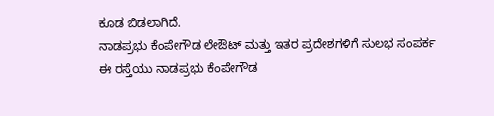ಕೂಡ ಬಿಡಲಾಗಿದೆ.
ನಾಡಪ್ರಭು ಕೆಂಪೇಗೌಡ ಲೇಔಟ್ ಮತ್ತು ಇತರ ಪ್ರದೇಶಗಳಿಗೆ ಸುಲಭ ಸಂಪರ್ಕ
ಈ ರಸ್ತೆಯು ನಾಡಪ್ರಭು ಕೆಂಪೇಗೌಡ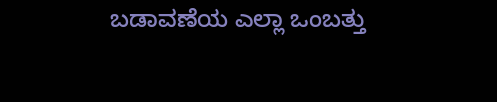ಬಡಾವಣೆಯ ಎಲ್ಲಾ ಒಂಬತ್ತು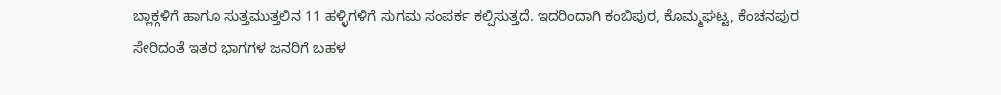ಬ್ಲಾಕ್ಗಳಿಗೆ ಹಾಗೂ ಸುತ್ತಮುತ್ತಲಿನ 11 ಹಳ್ಳಿಗಳಿಗೆ ಸುಗಮ ಸಂಪರ್ಕ ಕಲ್ಪಿಸುತ್ತದೆ. ಇದರಿಂದಾಗಿ ಕಂಬಿಪುರ, ಕೊಮ್ಮಘಟ್ಟ, ಕೆಂಚನಪುರ ಸೇರಿದಂತೆ ಇತರ ಭಾಗಗಳ ಜನರಿಗೆ ಬಹಳ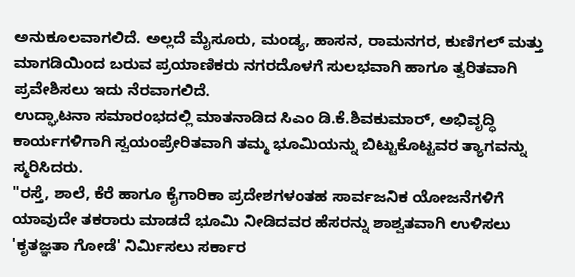ಅನುಕೂಲವಾಗಲಿದೆ. ಅಲ್ಲದೆ ಮೈಸೂರು, ಮಂಡ್ಯ, ಹಾಸನ, ರಾಮನಗರ, ಕುಣಿಗಲ್ ಮತ್ತು ಮಾಗಡಿಯಿಂದ ಬರುವ ಪ್ರಯಾಣಿಕರು ನಗರದೊಳಗೆ ಸುಲಭವಾಗಿ ಹಾಗೂ ತ್ವರಿತವಾಗಿ ಪ್ರವೇಶಿಸಲು ಇದು ನೆರವಾಗಲಿದೆ.
ಉದ್ಘಾಟನಾ ಸಮಾರಂಭದಲ್ಲಿ ಮಾತನಾಡಿದ ಸಿಎಂ ಡಿ.ಕೆ.ಶಿವಕುಮಾರ್, ಅಭಿವೃದ್ಧಿ ಕಾರ್ಯಗಳಿಗಾಗಿ ಸ್ವಯಂಪ್ರೇರಿತವಾಗಿ ತಮ್ಮ ಭೂಮಿಯನ್ನು ಬಿಟ್ಟುಕೊಟ್ಟವರ ತ್ಯಾಗವನ್ನು ಸ್ಮರಿಸಿದರು.
"ರಸ್ತೆ, ಶಾಲೆ, ಕೆರೆ ಹಾಗೂ ಕೈಗಾರಿಕಾ ಪ್ರದೇಶಗಳಂತಹ ಸಾರ್ವಜನಿಕ ಯೋಜನೆಗಳಿಗೆ ಯಾವುದೇ ತಕರಾರು ಮಾಡದೆ ಭೂಮಿ ನೀಡಿದವರ ಹೆಸರನ್ನು ಶಾಶ್ವತವಾಗಿ ಉಳಿಸಲು 'ಕೃತಜ್ಞತಾ ಗೋಡೆ' ನಿರ್ಮಿಸಲು ಸರ್ಕಾರ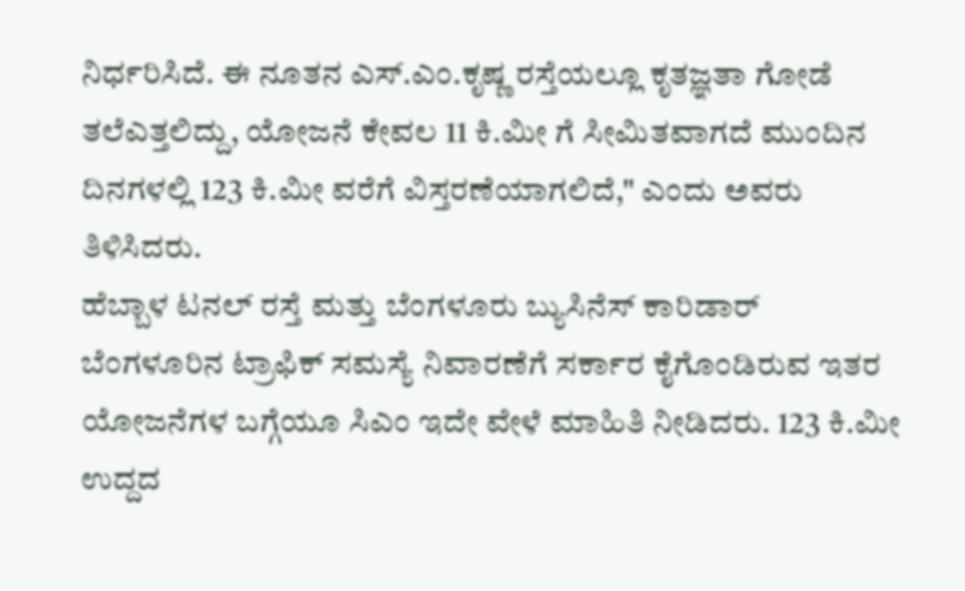ನಿರ್ಧರಿಸಿದೆ. ಈ ನೂತನ ಎಸ್.ಎಂ.ಕೃಷ್ಣ ರಸ್ತೆಯಲ್ಲೂ ಕೃತಜ್ಞತಾ ಗೋಡೆ ತಲೆಎತ್ತಲಿದ್ದು, ಯೋಜನೆ ಕೇವಲ 11 ಕಿ.ಮೀ ಗೆ ಸೀಮಿತವಾಗದೆ ಮುಂದಿನ ದಿನಗಳಲ್ಲಿ 123 ಕಿ.ಮೀ ವರೆಗೆ ವಿಸ್ತರಣೆಯಾಗಲಿದೆ," ಎಂದು ಅವರು ತಿಳಿಸಿದರು.
ಹೆಬ್ಬಾಳ ಟನಲ್ ರಸ್ತೆ ಮತ್ತು ಬೆಂಗಳೂರು ಬ್ಯುಸಿನೆಸ್ ಕಾರಿಡಾರ್
ಬೆಂಗಳೂರಿನ ಟ್ರಾಫಿಕ್ ಸಮಸ್ಯೆ ನಿವಾರಣೆಗೆ ಸರ್ಕಾರ ಕೈಗೊಂಡಿರುವ ಇತರ ಯೋಜನೆಗಳ ಬಗ್ಗೆಯೂ ಸಿಎಂ ಇದೇ ವೇಳೆ ಮಾಹಿತಿ ನೀಡಿದರು. 123 ಕಿ.ಮೀ ಉದ್ದದ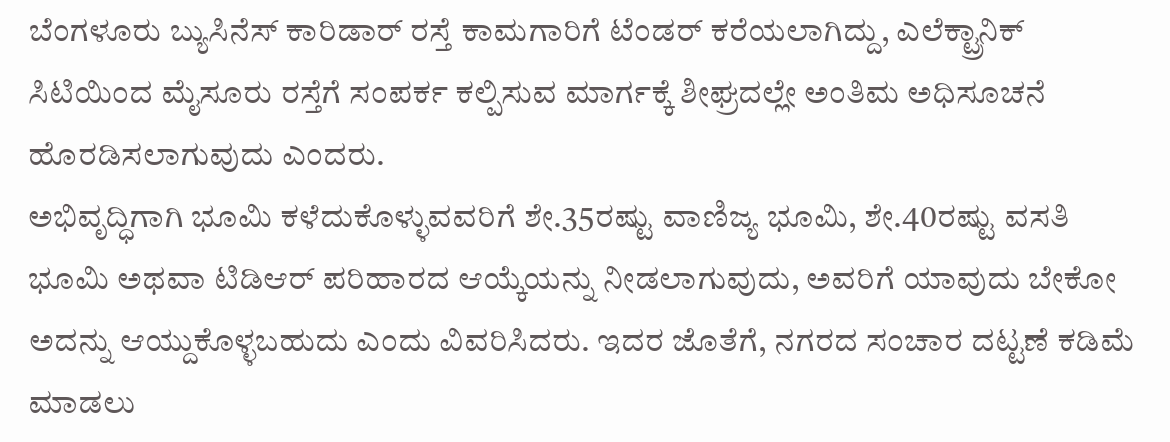ಬೆಂಗಳೂರು ಬ್ಯುಸಿನೆಸ್ ಕಾರಿಡಾರ್ ರಸ್ತೆ ಕಾಮಗಾರಿಗೆ ಟೆಂಡರ್ ಕರೆಯಲಾಗಿದ್ದು, ಎಲೆಕ್ಟ್ರಾನಿಕ್ ಸಿಟಿಯಿಂದ ಮೈಸೂರು ರಸ್ತೆಗೆ ಸಂಪರ್ಕ ಕಲ್ಪಿಸುವ ಮಾರ್ಗಕ್ಕೆ ಶೀಘ್ರದಲ್ಲೇ ಅಂತಿಮ ಅಧಿಸೂಚನೆ ಹೊರಡಿಸಲಾಗುವುದು ಎಂದರು.
ಅಭಿವೃದ್ಧಿಗಾಗಿ ಭೂಮಿ ಕಳೆದುಕೊಳ್ಳುವವರಿಗೆ ಶೇ.35ರಷ್ಟು ವಾಣಿಜ್ಯ ಭೂಮಿ, ಶೇ.40ರಷ್ಟು ವಸತಿ ಭೂಮಿ ಅಥವಾ ಟಿಡಿಆರ್ ಪರಿಹಾರದ ಆಯ್ಕೆಯನ್ನು ನೀಡಲಾಗುವುದು, ಅವರಿಗೆ ಯಾವುದು ಬೇಕೋ ಅದನ್ನು ಆಯ್ದುಕೊಳ್ಳಬಹುದು ಎಂದು ವಿವರಿಸಿದರು. ಇದರ ಜೊತೆಗೆ, ನಗರದ ಸಂಚಾರ ದಟ್ಟಣೆ ಕಡಿಮೆ ಮಾಡಲು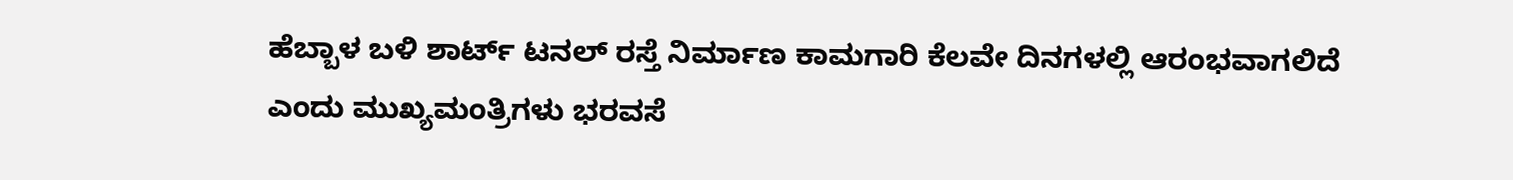ಹೆಬ್ಬಾಳ ಬಳಿ ಶಾರ್ಟ್ ಟನಲ್ ರಸ್ತೆ ನಿರ್ಮಾಣ ಕಾಮಗಾರಿ ಕೆಲವೇ ದಿನಗಳಲ್ಲಿ ಆರಂಭವಾಗಲಿದೆ ಎಂದು ಮುಖ್ಯಮಂತ್ರಿಗಳು ಭರವಸೆ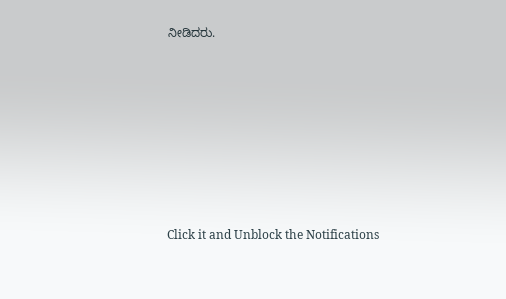ನೀಡಿದರು.












Click it and Unblock the Notifications